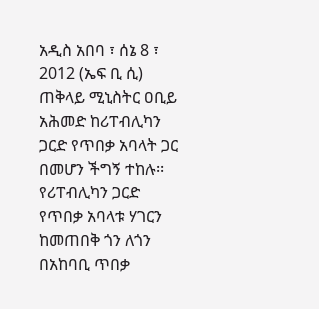አዲስ አበባ ፣ ሰኔ 8 ፣ 2012 (ኤፍ ቢ ሲ) ጠቅላይ ሚኒስትር ዐቢይ አሕመድ ከሪፐብሊካን ጋርድ የጥበቃ አባላት ጋር በመሆን ችግኝ ተከሉ፡፡
የሪፐብሊካን ጋርድ የጥበቃ አባላቱ ሃገርን ከመጠበቅ ጎን ለጎን በአከባቢ ጥበቃ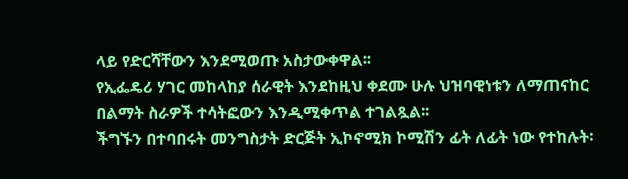ላይ የድርሻቸውን እንደሚወጡ አስታውቀዋል፡፡
የኢፌዴሪ ሃገር መከላከያ ሰራዊት እንደከዚህ ቀደሙ ሁሉ ህዝባዊነቱን ለማጠናከር በልማት ስራዎች ተሳትፎውን እንዲሚቀጥል ተገልጿል፡፡
ችግኙን በተባበሩት መንግስታት ድርጅት ኢኮኖሚክ ኮሚሽን ፊት ለፊት ነው የተከሉት፡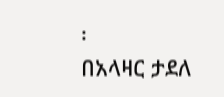፡
በአላዛር ታደለ